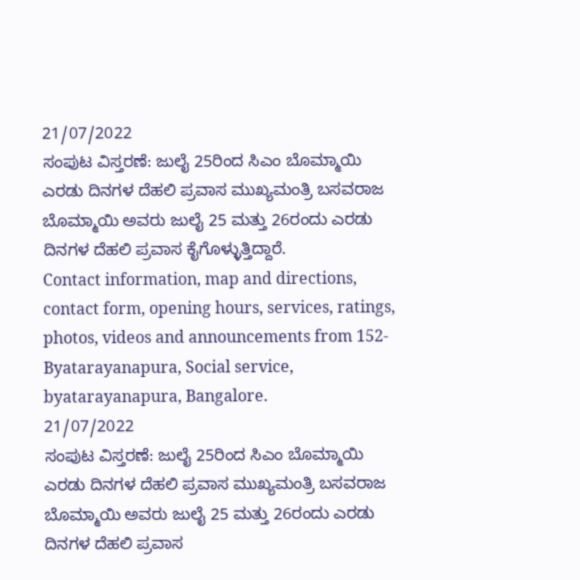21/07/2022
ಸಂಪುಟ ವಿಸ್ತರಣೆ: ಜುಲೈ 25ರಿಂದ ಸಿಎಂ ಬೊಮ್ಮಾಯಿ ಎರಡು ದಿನಗಳ ದೆಹಲಿ ಪ್ರವಾಸ ಮುಖ್ಯಮಂತ್ರಿ ಬಸವರಾಜ ಬೊಮ್ಮಾಯಿ ಅವರು ಜುಲೈ 25 ಮತ್ತು 26ರಂದು ಎರಡು ದಿನಗಳ ದೆಹಲಿ ಪ್ರವಾಸ ಕೈಗೊಳ್ಳುತ್ತಿದ್ದಾರೆ.
Contact information, map and directions, contact form, opening hours, services, ratings, photos, videos and announcements from 152-Byatarayanapura, Social service, byatarayanapura, Bangalore.
21/07/2022
ಸಂಪುಟ ವಿಸ್ತರಣೆ: ಜುಲೈ 25ರಿಂದ ಸಿಎಂ ಬೊಮ್ಮಾಯಿ ಎರಡು ದಿನಗಳ ದೆಹಲಿ ಪ್ರವಾಸ ಮುಖ್ಯಮಂತ್ರಿ ಬಸವರಾಜ ಬೊಮ್ಮಾಯಿ ಅವರು ಜುಲೈ 25 ಮತ್ತು 26ರಂದು ಎರಡು ದಿನಗಳ ದೆಹಲಿ ಪ್ರವಾಸ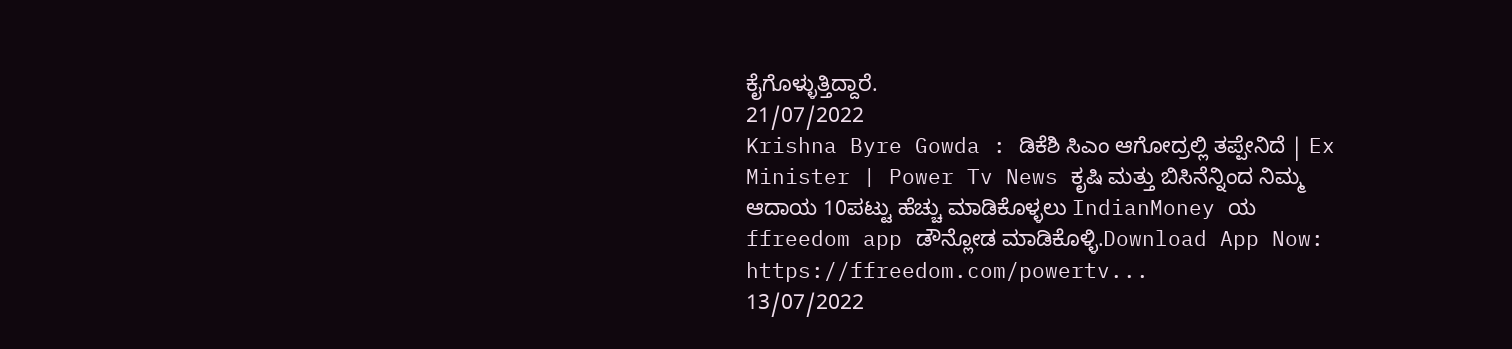ಕೈಗೊಳ್ಳುತ್ತಿದ್ದಾರೆ.
21/07/2022
Krishna Byre Gowda : ಡಿಕೆಶಿ ಸಿಎಂ ಆಗೋದ್ರಲ್ಲಿ ತಪ್ಪೇನಿದೆ | Ex Minister | Power Tv News ಕೃಷಿ ಮತ್ತು ಬಿಸಿನೆನ್ನಿಂದ ನಿಮ್ಮ ಆದಾಯ 10ಪಟ್ಟು ಹೆಚ್ಚು ಮಾಡಿಕೊಳ್ಳಲು IndianMoney ಯ ffreedom app ಡೌನ್ಲೋಡ ಮಾಡಿಕೊಳ್ಳಿ.Download App Now: https://ffreedom.com/powertv...
13/07/2022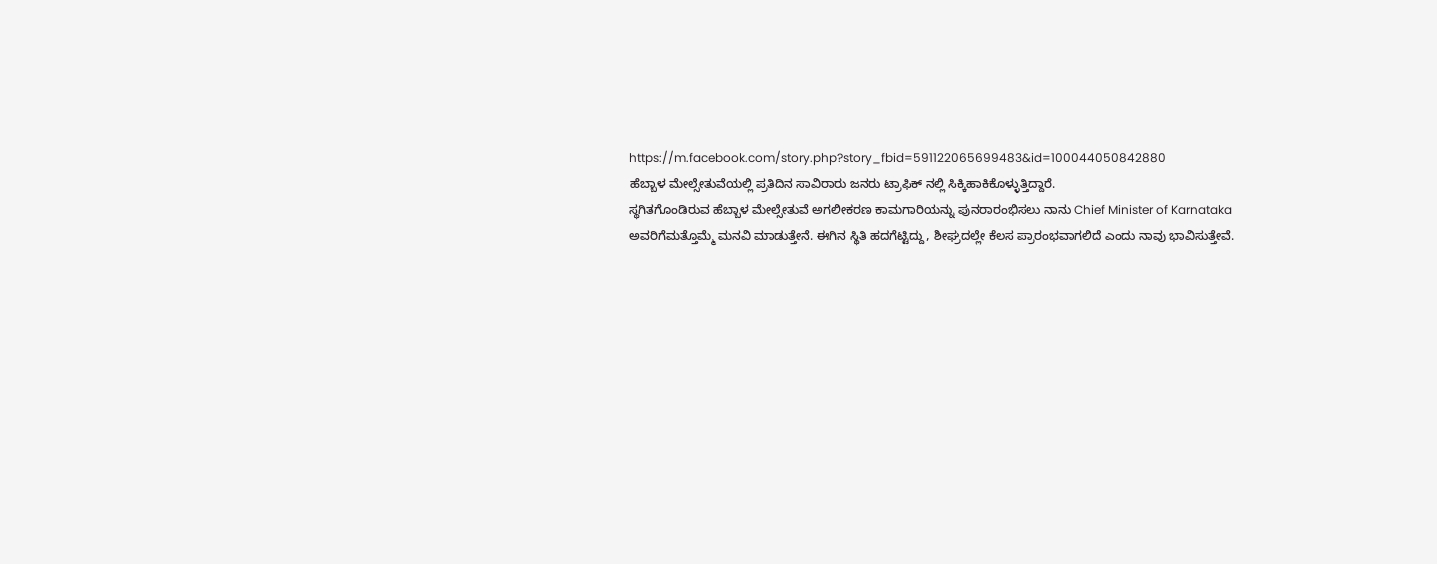https://m.facebook.com/story.php?story_fbid=591122065699483&id=100044050842880
ಹೆಬ್ಬಾಳ ಮೇಲ್ಸೇತುವೆಯಲ್ಲಿ ಪ್ರತಿದಿನ ಸಾವಿರಾರು ಜನರು ಟ್ರಾಫಿಕ್ ನಲ್ಲಿ ಸಿಕ್ಕಿಹಾಕಿಕೊಳ್ಳುತ್ತಿದ್ದಾರೆ.
ಸ್ಥಗಿತಗೊಂಡಿರುವ ಹೆಬ್ಬಾಳ ಮೇಲ್ಸೇತುವೆ ಅಗಲೀಕರಣ ಕಾಮಗಾರಿಯನ್ನು ಪುನರಾರಂಭಿಸಲು ನಾನು Chief Minister of Karnataka ಅವರಿಗೆಮತ್ತೊಮ್ಮೆ ಮನವಿ ಮಾಡುತ್ತೇನೆ. ಈಗಿನ ಸ್ಥಿತಿ ಹದಗೆಟ್ಟಿದ್ದು, ಶೀಘ್ರದಲ್ಲೇ ಕೆಲಸ ಪ್ರಾರಂಭವಾಗಲಿದೆ ಎಂದು ನಾವು ಭಾವಿಸುತ್ತೇವೆ.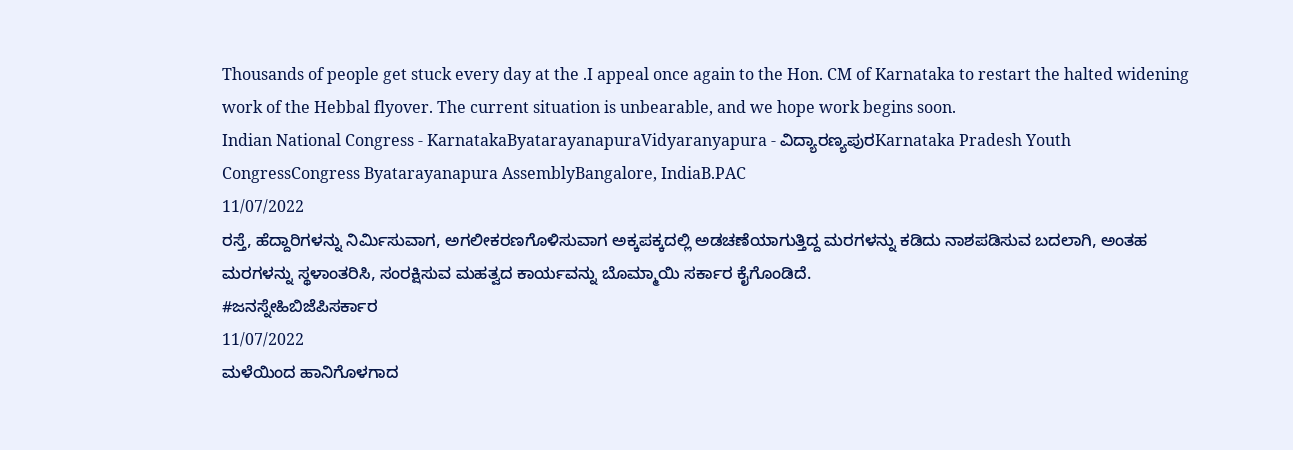Thousands of people get stuck every day at the .I appeal once again to the Hon. CM of Karnataka to restart the halted widening work of the Hebbal flyover. The current situation is unbearable, and we hope work begins soon.
Indian National Congress - KarnatakaByatarayanapuraVidyaranyapura - ವಿದ್ಯಾರಣ್ಯಪುರKarnataka Pradesh Youth CongressCongress Byatarayanapura AssemblyBangalore, IndiaB.PAC
11/07/2022
ರಸ್ತೆ, ಹೆದ್ದಾರಿಗಳನ್ನು ನಿರ್ಮಿಸುವಾಗ, ಅಗಲೀಕರಣಗೊಳಿಸುವಾಗ ಅಕ್ಕಪಕ್ಕದಲ್ಲಿ ಅಡಚಣೆಯಾಗುತ್ತಿದ್ದ ಮರಗಳನ್ನು ಕಡಿದು ನಾಶಪಡಿಸುವ ಬದಲಾಗಿ, ಅಂತಹ ಮರಗಳನ್ನು ಸ್ಥಳಾಂತರಿಸಿ, ಸಂರಕ್ಷಿಸುವ ಮಹತ್ವದ ಕಾರ್ಯವನ್ನು ಬೊಮ್ಮಾಯಿ ಸರ್ಕಾರ ಕೈಗೊಂಡಿದೆ.
#ಜನಸ್ನೇಹಿಬಿಜೆಪಿಸರ್ಕಾರ
11/07/2022
ಮಳೆಯಿಂದ ಹಾನಿಗೊಳಗಾದ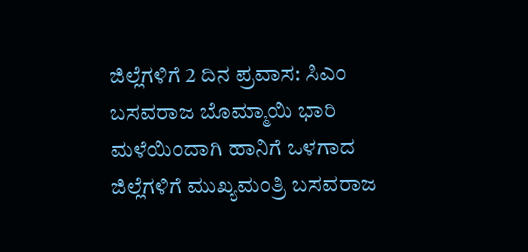ಜಿಲ್ಲೆಗಳಿಗೆ 2 ದಿನ ಪ್ರವಾಸ: ಸಿಎಂ ಬಸವರಾಜ ಬೊಮ್ಮಾಯಿ ಭಾರಿ ಮಳೆಯಿಂದಾಗಿ ಹಾನಿಗೆ ಒಳಗಾದ ಜಿಲ್ಲೆಗಳಿಗೆ ಮುಖ್ಯಮಂತ್ರಿ ಬಸವರಾಜ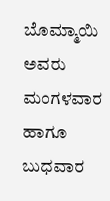ಬೊಮ್ಮಾಯಿ ಅವರು ಮಂಗಳವಾರ ಹಾಗೂ ಬುಧವಾರ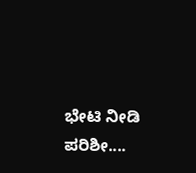ಭೇಟಿ ನೀಡಿ ಪರಿಶೀ....